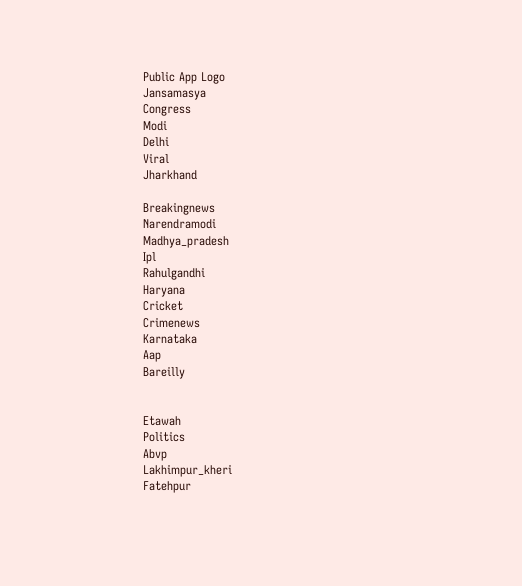Public App Logo
Jansamasya
Congress
Modi
Delhi
Viral
Jharkhand

Breakingnews
Narendramodi
Madhya_pradesh
Ipl
Rahulgandhi
Haryana
Cricket
Crimenews
Karnataka
Aap
Bareilly


Etawah
Politics
Abvp
Lakhimpur_kheri
Fatehpur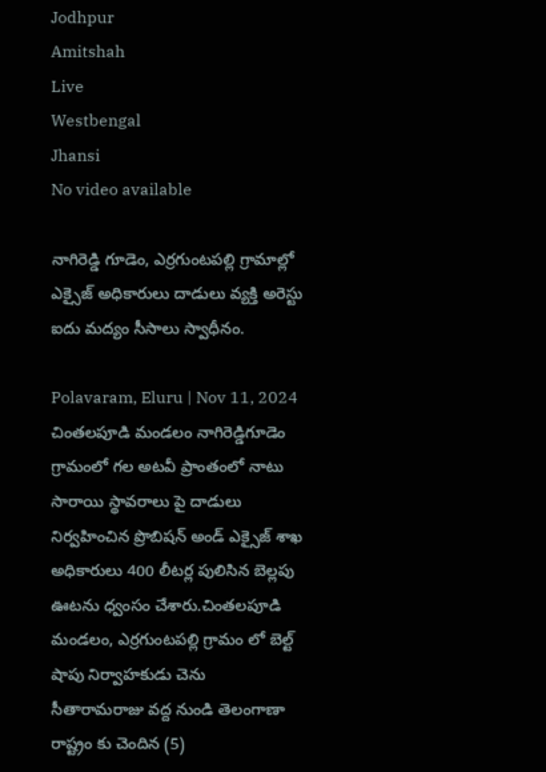Jodhpur
Amitshah
Live
Westbengal
Jhansi
No video available

నాగిరెడ్డి గూడెం, ఎర్రగుంటపల్లి గ్రామాల్లో ఎక్సైజ్ అధికారులు దాడులు వ్యక్తి అరెస్టు ఐదు మద్యం సీసాలు స్వాధీనం.

Polavaram, Eluru | Nov 11, 2024
చింతలపూడి మండలం నాగిరెడ్డిగూడెం గ్రామంలో గల అటవీ ప్రాంతంలో నాటు సారాయి స్థావరాలు పై దాడులు నిర్వహించిన ప్రొబిషన్ అండ్ ఎక్సైజ్ శాఖ అధికారులు 400 లీటర్ల పులిసిన బెల్లపు ఊటను ధ్వంసం చేశారు.చింతలపూడి మండలం, ఎర్రగుంటపల్లి గ్రామం లో బెల్ట్ షాపు నిర్వాహకుడు చెను సీతారామరాజు వద్ద నుండి తెలంగాణా రాష్ట్రం కు చెందిన (5)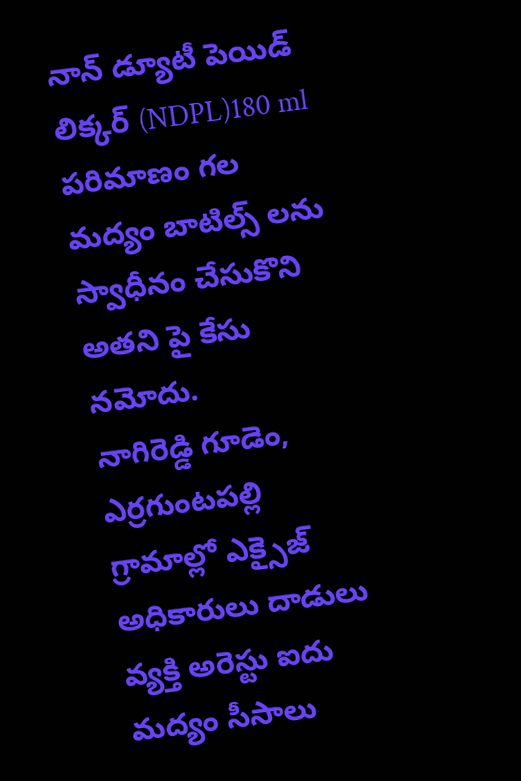నాన్ డ్యూటీ పెయిడ్ లిక్కర్ (NDPL)180 ml పరిమాణం గల మద్యం బాటిల్స్ లను స్వాధీనం చేసుకొని అతని పై కేసు నమోదు.
నాగిరెడ్డి గూడెం, ఎర్రగుంటపల్లి గ్రామాల్లో ఎక్సైజ్ అధికారులు దాడులు వ్యక్తి అరెస్టు ఐదు మద్యం సీసాలు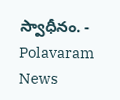స్వాధీనం. - Polavaram News